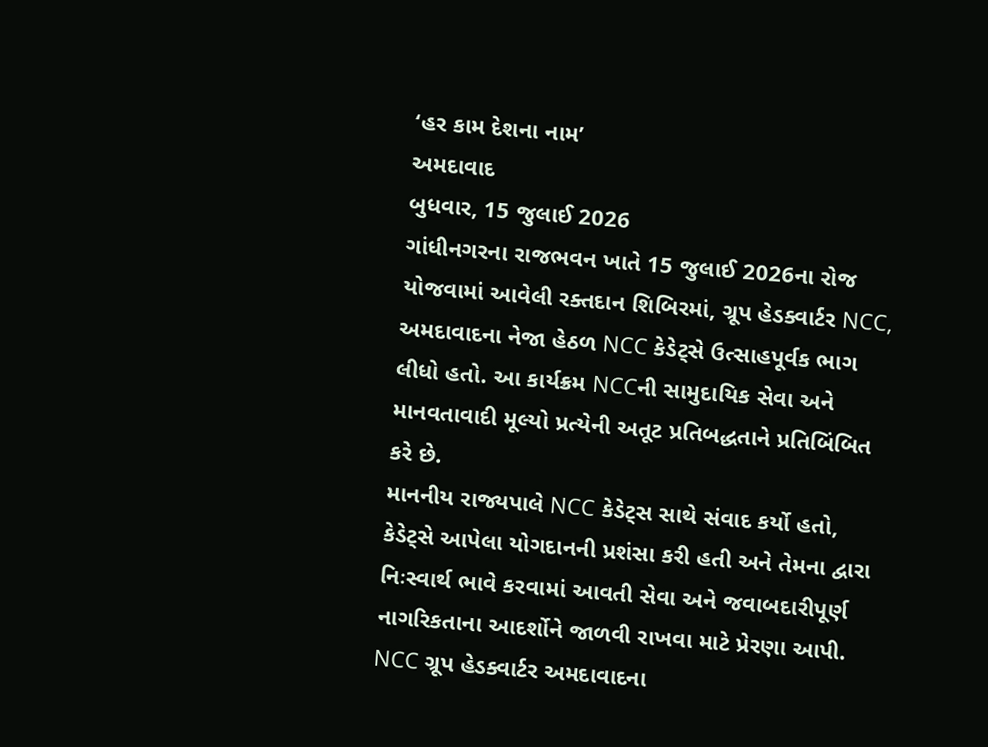‘હર કામ દેશના નામ’
અમદાવાદ
બુધવાર, 15 જુલાઈ 2026
ગાંધીનગરના રાજભવન ખાતે 15 જુલાઈ 2026ના રોજ યોજવામાં આવેલી રક્તદાન શિબિરમાં, ગ્રૂપ હેડક્વાર્ટર NCC, અમદાવાદના નેજા હેઠળ NCC કેડેટ્સે ઉત્સાહપૂર્વક ભાગ લીધો હતો. આ કાર્યક્રમ NCCની સામુદાયિક સેવા અને માનવતાવાદી મૂલ્યો પ્રત્યેની અતૂટ પ્રતિબદ્ધતાને પ્રતિબિંબિત કરે છે.
માનનીય રાજ્યપાલે NCC કેડેટ્સ સાથે સંવાદ કર્યો હતો, કેડેટ્સે આપેલા યોગદાનની પ્રશંસા કરી હતી અને તેમના દ્વારા નિઃસ્વાર્થ ભાવે કરવામાં આવતી સેવા અને જવાબદારીપૂર્ણ નાગરિકતાના આદર્શોને જાળવી રાખવા માટે પ્રેરણા આપી. NCC ગ્રૂપ હેડક્વાર્ટર અમદાવાદના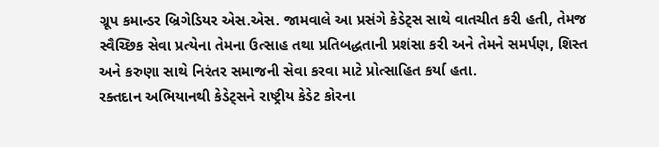ગ્રૂપ કમાન્ડર બ્રિગેડિયર એસ.એસ. જામવાલે આ પ્રસંગે કેડેટ્સ સાથે વાતચીત કરી હતી, તેમજ સ્વૈચ્છિક સેવા પ્રત્યેના તેમના ઉત્સાહ તથા પ્રતિબદ્ધતાની પ્રશંસા કરી અને તેમને સમર્પણ, શિસ્ત અને કરુણા સાથે નિરંતર સમાજની સેવા કરવા માટે પ્રોત્સાહિત કર્યા હતા.
રક્તદાન અભિયાનથી કેડેટ્સને રાષ્ટ્રીય કેડેટ કોરના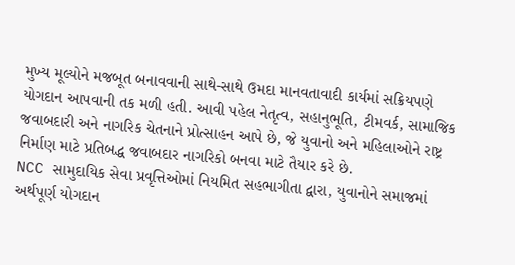મુખ્ય મૂલ્યોને મજબૂત બનાવવાની સાથે-સાથે ઉમદા માનવતાવાદી કાર્યમાં સક્રિયપણે યોગદાન આપવાની તક મળી હતી. આવી પહેલ નેતૃત્વ, સહાનુભૂતિ, ટીમવર્ક, સામાજિક જવાબદારી અને નાગરિક ચેતનાને પ્રોત્સાહન આપે છે, જે યુવાનો અને મહિલાઓને રાષ્ટ્ર નિર્માણ માટે પ્રતિબદ્ધ જવાબદાર નાગરિકો બનવા માટે તૈયાર કરે છે.
NCC સામુદાયિક સેવા પ્રવૃત્તિઓમાં નિયમિત સહભાગીતા દ્વારા, યુવાનોને સમાજમાં અર્થપૂર્ણ યોગદાન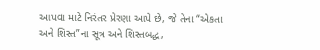આપવા માટે નિરંતર પ્રેરણા આપે છે, જે તેના “એકતા અને શિસ્ત”ના સૂત્ર અને શિસ્તબદ્ધ,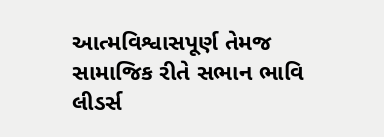આત્મવિશ્વાસપૂર્ણ તેમજ સામાજિક રીતે સભાન ભાવિ લીડર્સ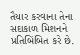તૈયાર કરવાના તેના સદાકાળ મિશનને પ્રતિબિંબિત કરે છે.